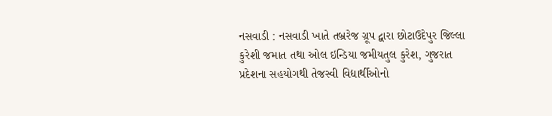નસવાડી : નસવાડી ખાતે તબ્રરેજ ગ્રૂપ દ્વારા છોટાઉદેપુર જિલ્લા કુરેશી જમાત તથા ઓલ ઇન્ડિયા જમીયતુલ કુરેશ, ગુજરાત પ્રદેશના સહયોગથી તેજસ્વી વિદ્યાર્થીઓનો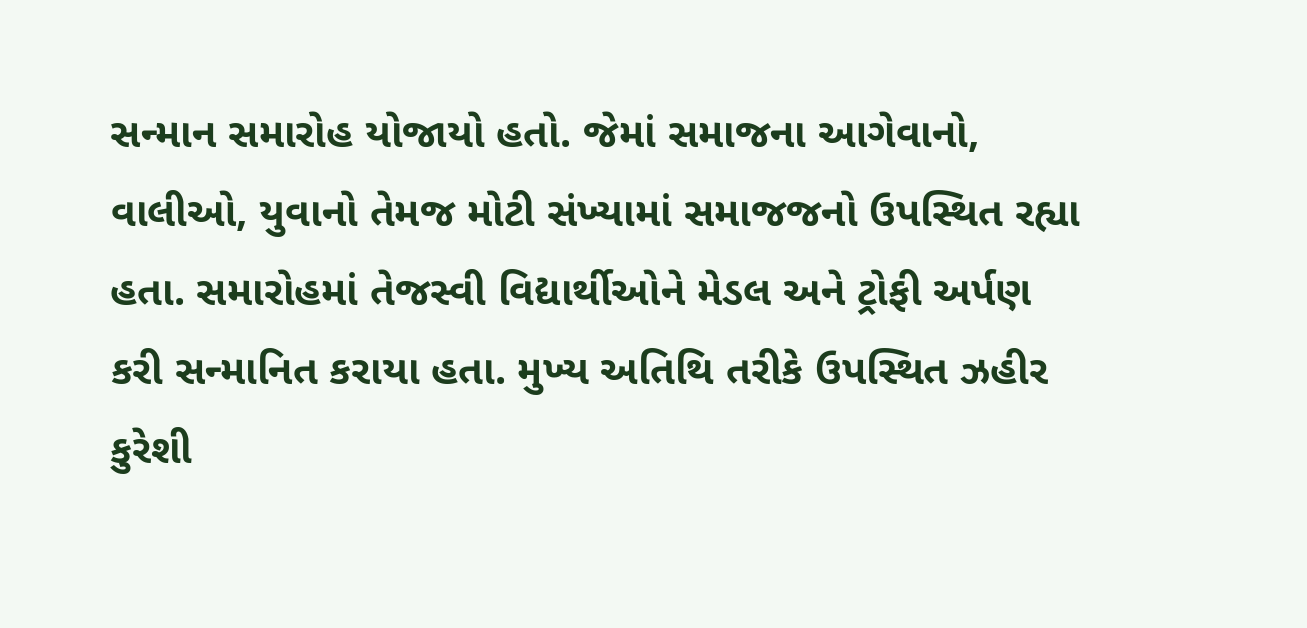સન્માન સમારોહ યોજાયો હતો. જેમાં સમાજના આગેવાનો, વાલીઓ, યુવાનો તેમજ મોટી સંખ્યામાં સમાજજનો ઉપસ્થિત રહ્યા હતા. સમારોહમાં તેજસ્વી વિદ્યાર્થીઓને મેડલ અને ટ્રોફી અર્પણ કરી સન્માનિત કરાયા હતા. મુખ્ય અતિથિ તરીકે ઉપસ્થિત ઝહીર કુરેશી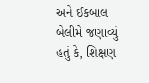અને ઈકબાલ બેલીમે જણાવ્યું હતું કે, શિક્ષણ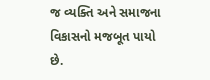જ વ્યક્તિ અને સમાજના વિકાસનો મજબૂત પાયો છે.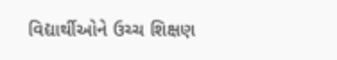વિદ્યાર્થીઓને ઉચ્ચ શિક્ષણ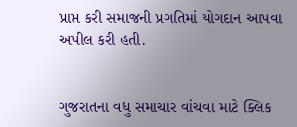પ્રાપ્ત કરી સમાજની પ્રગતિમાં યોગદાન આપવા અપીલ કરી હતી.


ગુજરાતના વધુ સમાચાર વાંચવા માટે ક્લિક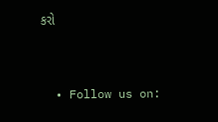કરો


  • Follow us on: